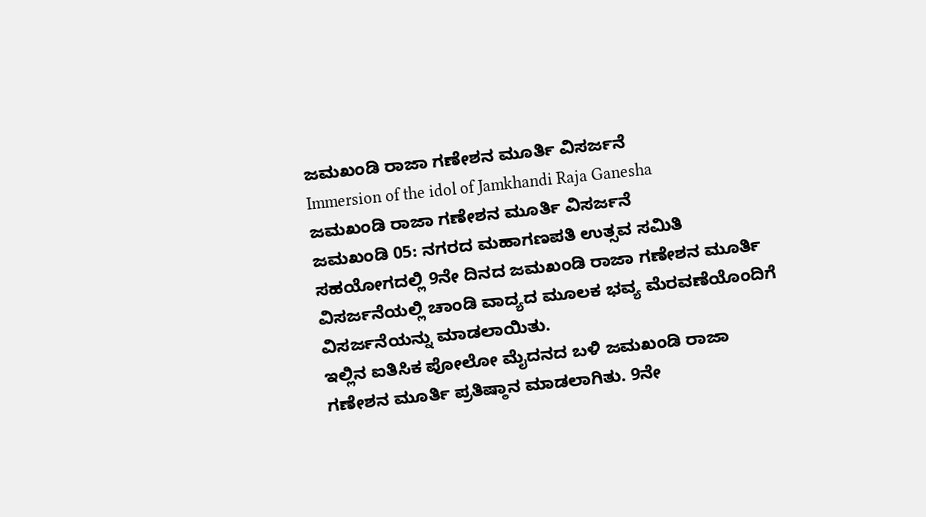ಜಮಖಂಡಿ ರಾಜಾ ಗಣೇಶನ ಮೂರ್ತಿ ವಿಸರ್ಜನೆ
Immersion of the idol of Jamkhandi Raja Ganesha
ಜಮಖಂಡಿ ರಾಜಾ ಗಣೇಶನ ಮೂರ್ತಿ ವಿಸರ್ಜನೆ
ಜಮಖಂಡಿ 05: ನಗರದ ಮಹಾಗಣಪತಿ ಉತ್ಸವ ಸಮಿತಿ ಸಹಯೋಗದಲ್ಲಿ 9ನೇ ದಿನದ ಜಮಖಂಡಿ ರಾಜಾ ಗಣೇಶನ ಮೂರ್ತಿ ವಿಸರ್ಜನೆಯಲ್ಲಿ ಚಾಂಡಿ ವಾದ್ಯದ ಮೂಲಕ ಭವ್ಯ ಮೆರವಣೆಯೊಂದಿಗೆ ವಿಸರ್ಜನೆಯನ್ನು ಮಾಡಲಾಯಿತು.
ಇಲ್ಲಿನ ಐತಿಸಿಕ ಪೋಲೋ ಮೈದನದ ಬಳಿ ಜಮಖಂಡಿ ರಾಜಾ ಗಣೇಶನ ಮೂರ್ತಿ ಪ್ರತಿಷ್ಠಾನ ಮಾಡಲಾಗಿತು. 9ನೇ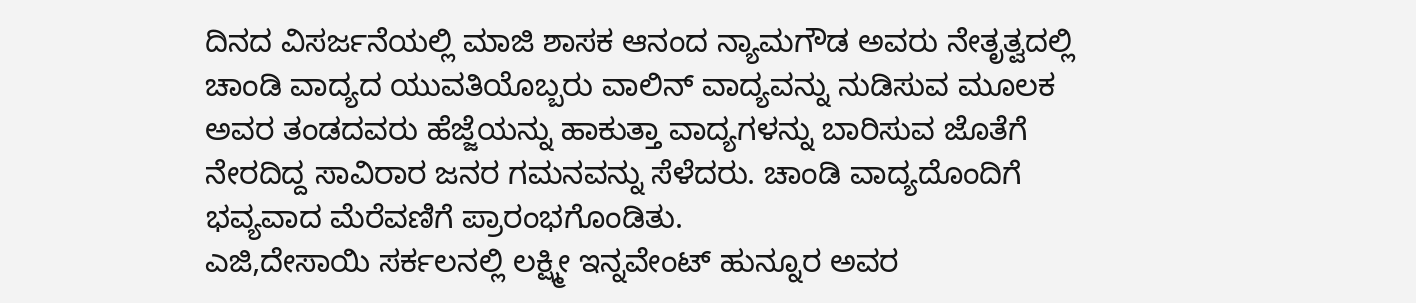ದಿನದ ವಿಸರ್ಜನೆಯಲ್ಲಿ ಮಾಜಿ ಶಾಸಕ ಆನಂದ ನ್ಯಾಮಗೌಡ ಅವರು ನೇತೃತ್ವದಲ್ಲಿ ಚಾಂಡಿ ವಾದ್ಯದ ಯುವತಿಯೊಬ್ಬರು ವಾಲಿನ್ ವಾದ್ಯವನ್ನು ನುಡಿಸುವ ಮೂಲಕ ಅವರ ತಂಡದವರು ಹೆಜ್ಜೆಯನ್ನು ಹಾಕುತ್ತಾ ವಾದ್ಯಗಳನ್ನು ಬಾರಿಸುವ ಜೊತೆಗೆ ನೇರದಿದ್ದ ಸಾವಿರಾರ ಜನರ ಗಮನವನ್ನು ಸೆಳೆದರು. ಚಾಂಡಿ ವಾದ್ಯದೊಂದಿಗೆ ಭವ್ಯವಾದ ಮೆರೆವಣಿಗೆ ಪ್ರಾರಂಭಗೊಂಡಿತು.
ಎಜಿ,ದೇಸಾಯಿ ಸರ್ಕಲನಲ್ಲಿ ಲಕ್ಷ್ಮೀ ಇನ್ನವೇಂಟ್ ಹುನ್ನೂರ ಅವರ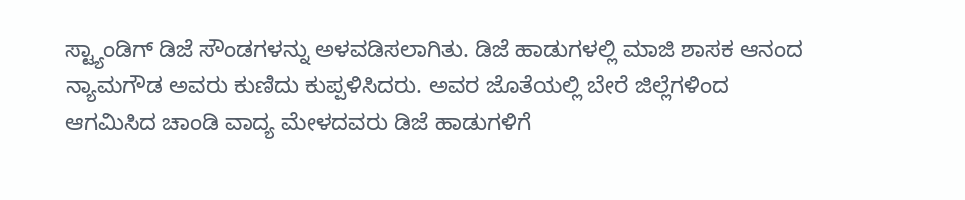ಸ್ಟ್ಯಾಂಡಿಗ್ ಡಿಜೆ ಸೌಂಡಗಳನ್ನು ಅಳವಡಿಸಲಾಗಿತು. ಡಿಜೆ ಹಾಡುಗಳಲ್ಲಿ ಮಾಜಿ ಶಾಸಕ ಆನಂದ ನ್ಯಾಮಗೌಡ ಅವರು ಕುಣಿದು ಕುಪ್ಪಳಿಸಿದರು. ಅವರ ಜೊತೆಯಲ್ಲಿ ಬೇರೆ ಜಿಲ್ಲೆಗಳಿಂದ ಆಗಮಿಸಿದ ಚಾಂಡಿ ವಾದ್ಯ ಮೇಳದವರು ಡಿಜೆ ಹಾಡುಗಳಿಗೆ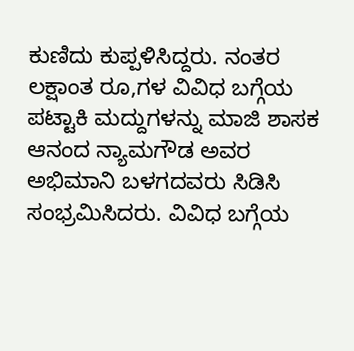ಕುಣಿದು ಕುಪ್ಪಳಿಸಿದ್ದರು. ನಂತರ ಲಕ್ಷಾಂತ ರೂ,ಗಳ ವಿವಿಧ ಬಗ್ಗೆಯ ಪಟ್ಟಾಕಿ ಮದ್ದುಗಳನ್ನು ಮಾಜಿ ಶಾಸಕ ಆನಂದ ನ್ಯಾಮಗೌಡ ಅವರ ಅಭಿಮಾನಿ ಬಳಗದವರು ಸಿಡಿಸಿ ಸಂಭ್ರಮಿಸಿದರು. ವಿವಿಧ ಬಗ್ಗೆಯ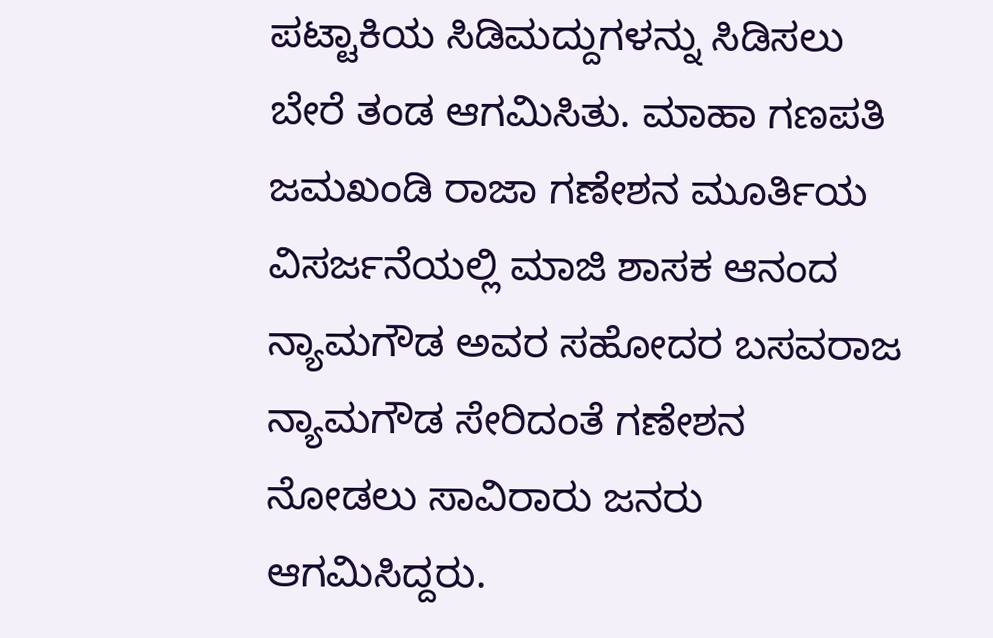ಪಟ್ಟಾಕಿಯ ಸಿಡಿಮದ್ದುಗಳನ್ನು ಸಿಡಿಸಲು ಬೇರೆ ತಂಡ ಆಗಮಿಸಿತು. ಮಾಹಾ ಗಣಪತಿ ಜಮಖಂಡಿ ರಾಜಾ ಗಣೇಶನ ಮೂರ್ತಿಯ ವಿಸರ್ಜನೆಯಲ್ಲಿ ಮಾಜಿ ಶಾಸಕ ಆನಂದ ನ್ಯಾಮಗೌಡ ಅವರ ಸಹೋದರ ಬಸವರಾಜ ನ್ಯಾಮಗೌಡ ಸೇರಿದಂತೆ ಗಣೇಶನ ನೋಡಲು ಸಾವಿರಾರು ಜನರು ಆಗಮಿಸಿದ್ದರು.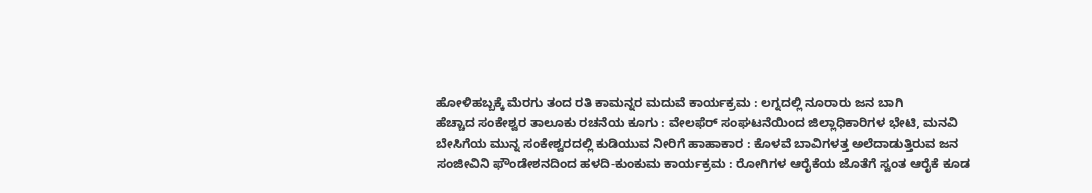ಹೋಳಿಹಬ್ಬಕ್ಕೆ ಮೆರಗು ತಂದ ರತಿ ಕಾಮನ್ನರ ಮದುವೆ ಕಾರ್ಯಕ್ರಮ : ಲಗ್ನದಲ್ಲಿ ನೂರಾರು ಜನ ಬಾಗಿ
ಹೆಚ್ಚಾದ ಸಂಕೇಶ್ವರ ತಾಲೂಕು ರಚನೆಯ ಕೂಗು : ವೇಲಫೆರ್ ಸಂಘಟನೆಯಿಂದ ಜಿಲ್ಲಾಧಿಕಾರಿಗಳ ಭೇಟಿ, ಮನವಿ
ಬೇಸಿಗೆಯ ಮುನ್ನ ಸಂಕೇಶ್ವರದಲ್ಲಿ ಕುಡಿಯುವ ನೀರಿಗೆ ಹಾಹಾಕಾರ : ಕೊಳವೆ ಬಾವಿಗಳತ್ತ ಅಲೆದಾಡುತ್ತಿರುವ ಜನ
ಸಂಜೀವಿನಿ ಫೌಂಡೇಶನದಿಂದ ಹಳದಿ-ಕುಂಕುಮ ಕಾರ್ಯಕ್ರಮ : ರೋಗಿಗಳ ಆರೈಕೆಯ ಜೊತೆಗೆ ಸ್ವಂತ ಆರೈಕೆ ಕೂಡ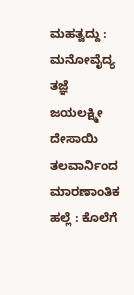ಮಹತ್ವದ್ದು : ಮನೋವೈದ್ಯ ತಜ್ಞೆ ಜಯಲಕ್ಷ್ಮೀ ದೇಸಾಯಿ
ತಲವಾರ್ನಿಂದ ಮಾರಣಾಂತಿಕ ಹಲ್ಲೆ : ಕೊಲೆಗೆ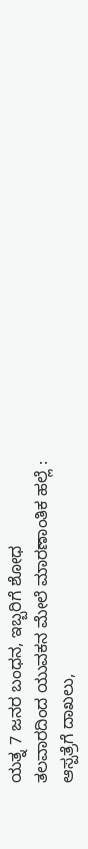ಯತ್ನ 7 ಜನರ ಬಂಧನ, ಇಬ್ಬರಿಗೆ ಶೋಧ
ತಲವಾರದಿಂದ ಯುವಕನ ಮೇಲೆ ಮಾರಣಾಂತಿಕ ಹಲ್ಲೆ : ಆಸ್ಪತ್ರೆಗೆ ದಾಖಲು,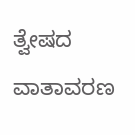ತ್ವೇಷದ ವಾತಾವರಣ